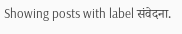Showing posts with label संवेदना.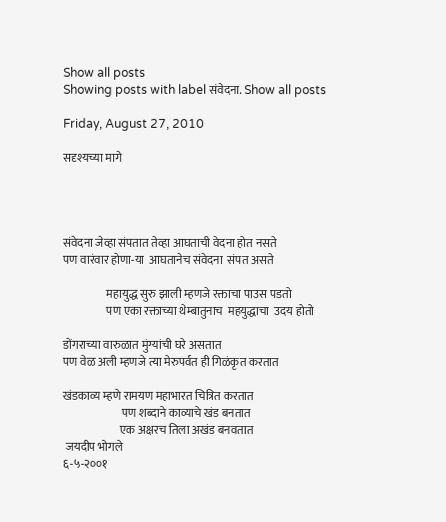Show all posts
Showing posts with label संवेदना. Show all posts

Friday, August 27, 2010

सदृश्यच्या मागे




संवेदना जेव्हा संपतात तेव्हा आघताची वेदना होत नसते
पण वारंवार होणा-या  आघतानेच संवेदना  संपत असते

                   महायुद्ध सुरु झाली म्हणजे रक्ताचा पाउस पडतो
                   पण एका रक्ताच्या थेम्बातुनाच  महयुद्धाचा  उदय होतो

डोंगराच्या वारुळात मुंग्यांची घरे असतात
पण वेळ अली म्हणजे त्या मेरुपर्वत ही गिळंकृत करतात

खंडकाव्य म्हणे रामयण महाभारत चित्रित करतात
                          पण शब्दाने काव्याचे खंड बनतात
                         एक अक्षरच तिला अखंड बनवतात
 जयदीप भोगले
६-५-२००१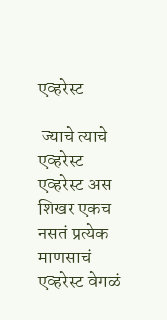एव्हरेस्ट

 ज्याचे त्याचे एव्हरेस्ट एव्हरेस्ट अस शिखर एकच नसतं प्रत्येक माणसाचं एव्हरेस्ट वेगळं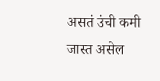असतं उंची कमी जास्त असेल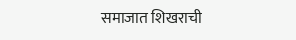समाजात शिखराची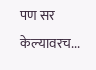पण सर केल्यावरच...